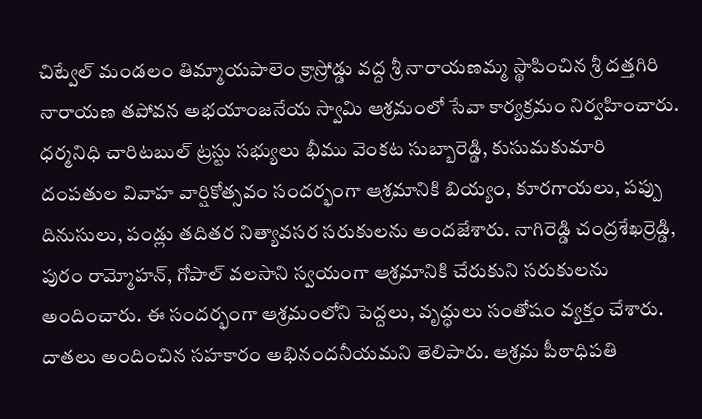చిట్వేల్ మండలం తిమ్మాయపాలెం క్రాస్రోడ్డు వద్ద శ్రీ నారాయణమ్మ స్థాపించిన శ్రీ దత్తగిరి నారాయణ తపోవన అభయాంజనేయ స్వామి ఆశ్రమంలో సేవా కార్యక్రమం నిర్వహించారు. ధర్మనిధి చారిటబుల్ ట్రస్టు సభ్యులు భీము వెంకట సుబ్బారెడ్డి, కుసుమకుమారి దంపతుల వివాహ వార్షికోత్సవం సందర్భంగా ఆశ్రమానికి బియ్యం, కూరగాయలు, పప్పు దినుసులు, పండ్లు తదితర నిత్యావసర సరుకులను అందజేశారు. నాగిరెడ్డి చంద్రశేఖర్రెడ్డి, పురం రామ్మోహన్, గోపాల్ వలసాని స్వయంగా ఆశ్రమానికి చేరుకుని సరుకులను అందించారు. ఈ సందర్భంగా ఆశ్రమంలోని పెద్దలు, వృద్ధులు సంతోషం వ్యక్తం చేశారు. దాతలు అందించిన సహకారం అభినందనీయమని తెలిపారు. ఆశ్రమ పీఠాధిపతి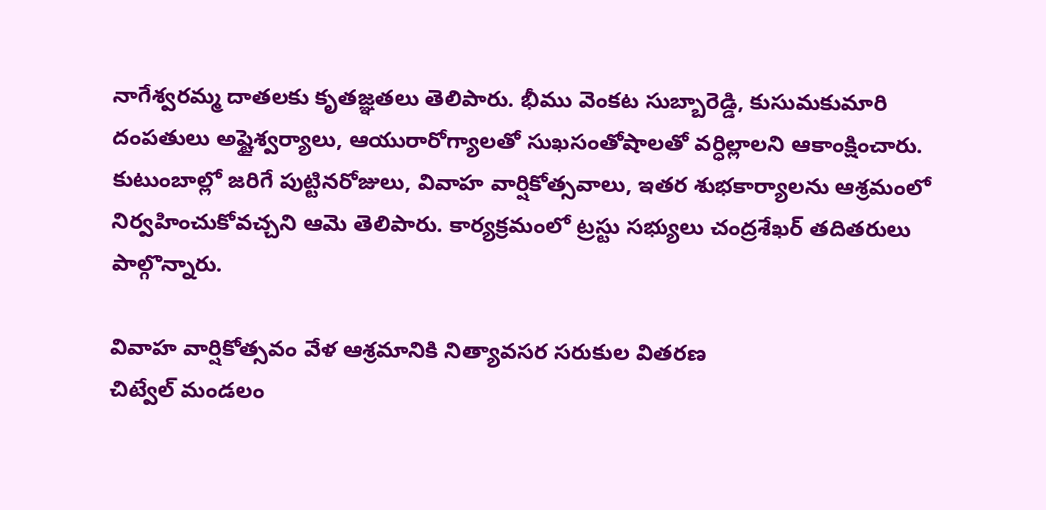నాగేశ్వరమ్మ దాతలకు కృతజ్ఞతలు తెలిపారు. భీము వెంకట సుబ్బారెడ్డి, కుసుమకుమారి దంపతులు అష్టైశ్వర్యాలు, ఆయురారోగ్యాలతో సుఖసంతోషాలతో వర్ధిల్లాలని ఆకాంక్షించారు. కుటుంబాల్లో జరిగే పుట్టినరోజులు, వివాహ వార్షికోత్సవాలు, ఇతర శుభకార్యాలను ఆశ్రమంలో నిర్వహించుకోవచ్చని ఆమె తెలిపారు. కార్యక్రమంలో ట్రస్టు సభ్యులు చంద్రశేఖర్ తదితరులు పాల్గొన్నారు.

వివాహ వార్షికోత్సవం వేళ ఆశ్రమానికి నిత్యావసర సరుకుల వితరణ
చిట్వేల్ మండలం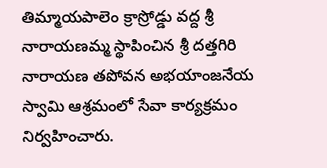తిమ్మాయపాలెం క్రాస్రోడ్డు వద్ద శ్రీ నారాయణమ్మ స్థాపించిన శ్రీ దత్తగిరి నారాయణ తపోవన అభయాంజనేయ స్వామి ఆశ్రమంలో సేవా కార్యక్రమం నిర్వహించారు.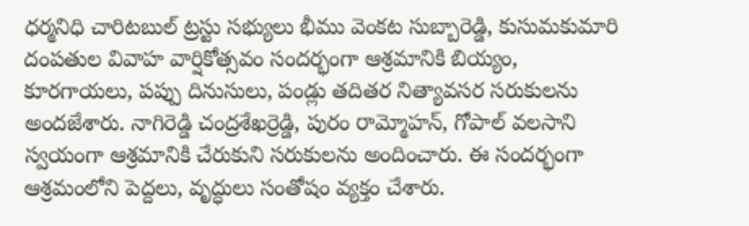ధర్మనిధి చారిటబుల్ ట్రస్టు సభ్యులు భీము వెంకట సుబ్బారెడ్డి, కుసుమకుమారి దంపతుల వివాహ వార్షికోత్సవం సందర్భంగా ఆశ్రమానికి బియ్యం, కూరగాయలు, పప్పు దినుసులు, పండ్లు తదితర నిత్యావసర సరుకులను అందజేశారు. నాగిరెడ్డి చంద్రశేఖర్రెడ్డి, పురం రామ్మోహన్, గోపాల్ వలసాని స్వయంగా ఆశ్రమానికి చేరుకుని సరుకులను అందించారు. ఈ సందర్భంగా ఆశ్రమంలోని పెద్దలు, వృద్ధులు సంతోషం వ్యక్తం చేశారు.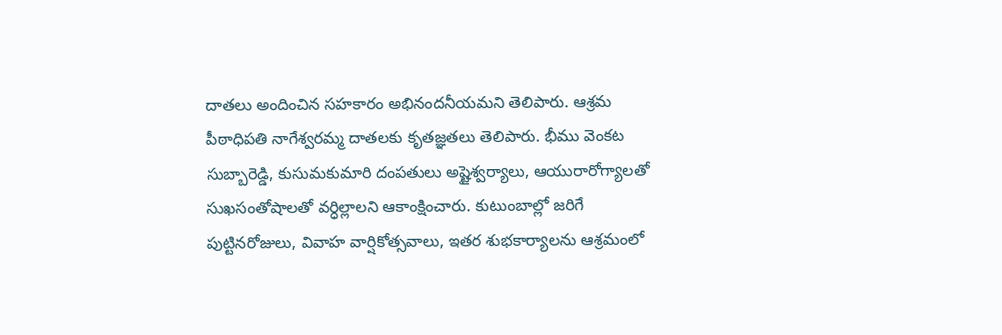దాతలు అందించిన సహకారం అభినందనీయమని తెలిపారు. ఆశ్రమ పీఠాధిపతి నాగేశ్వరమ్మ దాతలకు కృతజ్ఞతలు తెలిపారు. భీము వెంకట సుబ్బారెడ్డి, కుసుమకుమారి దంపతులు అష్టైశ్వర్యాలు, ఆయురారోగ్యాలతో సుఖసంతోషాలతో వర్ధిల్లాలని ఆకాంక్షించారు. కుటుంబాల్లో జరిగే పుట్టినరోజులు, వివాహ వార్షికోత్సవాలు, ఇతర శుభకార్యాలను ఆశ్రమంలో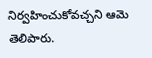నిర్వహించుకోవచ్చని ఆమె తెలిపారు.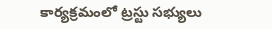కార్యక్రమంలో ట్రస్టు సభ్యులు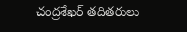చంద్రశేఖర్ తదితరులు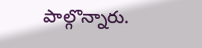పాల్గొన్నారు.